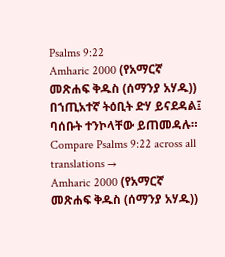Psalms 9:22
Amharic 2000 (የአማርኛ መጽሐፍ ቅዱስ (ሰማንያ አሃዱ))
በኀጢአተኛ ትዕቢት ድሃ ይናደዳል፤ ባሰቡት ተንኮላቸው ይጠመዳሉ።
Compare Psalms 9:22 across all translations →
Amharic 2000 (የአማርኛ መጽሐፍ ቅዱስ (ሰማንያ አሃዱ))